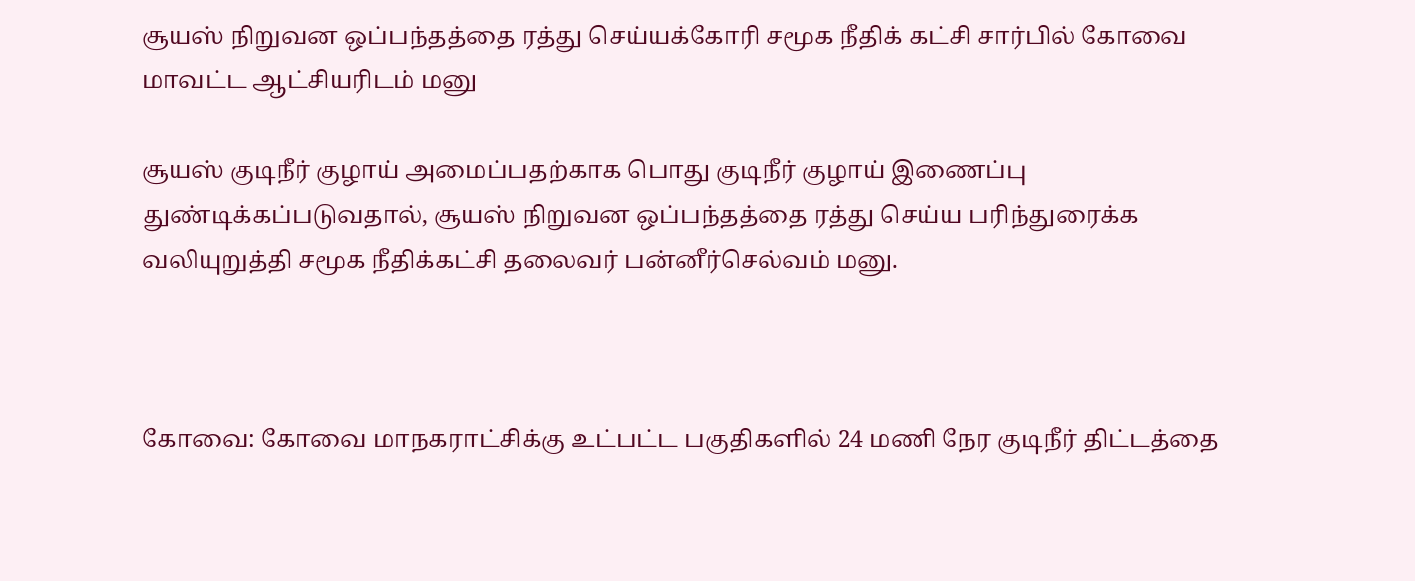சூயஸ் நிறுவன ஒப்பந்தத்தை ரத்து செய்யக்கோரி சமூக நீதிக் கட்சி சார்பில் கோவை மாவட்ட ஆட்சியரிடம் மனு

சூயஸ் குடிநீர் குழாய் அமைப்பதற்காக பொது குடிநீர் குழாய் இணைப்பு துண்டிக்கப்படுவதால், சூயஸ் நிறுவன ஒப்பந்தத்தை ரத்து செய்ய பரிந்துரைக்க வலியுறுத்தி சமூக நீதிக்கட்சி தலைவர் பன்னீர்செல்வம் மனு.



கோவை: கோவை மாநகராட்சிக்கு உட்பட்ட பகுதிகளில் 24 மணி நேர குடிநீர் திட்டத்தை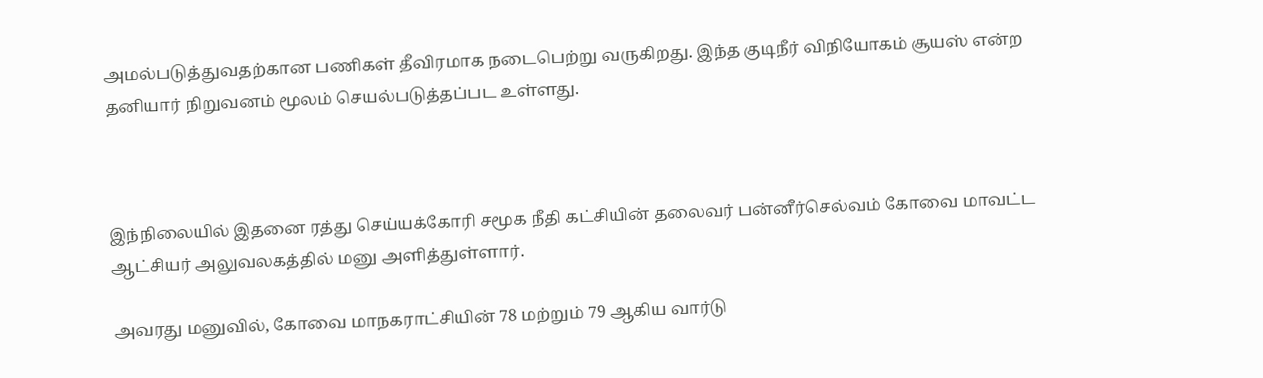அமல்படுத்துவதற்கான பணிகள் தீவிரமாக நடைபெற்று வருகிறது. இந்த குடிநீர் விநியோகம் சூயஸ் என்ற தனியார் நிறுவனம் மூலம் செயல்படுத்தப்பட உள்ளது.



இந்நிலையில் இதனை ரத்து செய்யக்கோரி சமூக நீதி கட்சியின் தலைவர் பன்னீர்செல்வம் கோவை மாவட்ட ஆட்சியர் அலுவலகத்தில் மனு அளித்துள்ளார்.

அவரது மனுவில், கோவை மாநகராட்சியின் 78 மற்றும் 79 ஆகிய வார்டு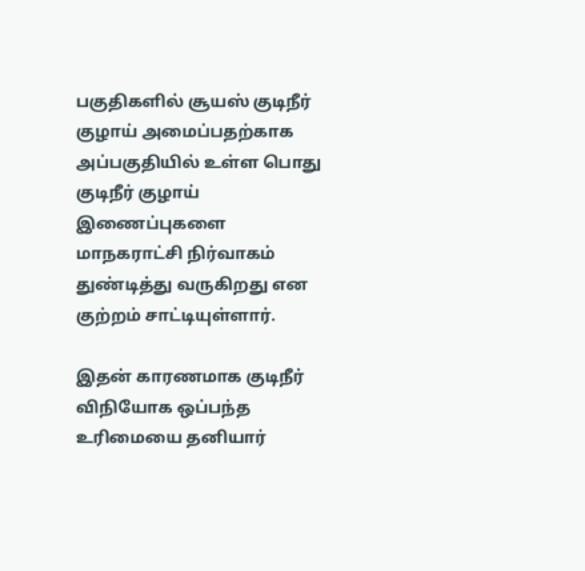பகுதிகளில் சூயஸ் குடிநீர் குழாய் அமைப்பதற்காக அப்பகுதியில் உள்ள பொது குடிநீர் குழாய் இணைப்புகளை மாநகராட்சி நிர்வாகம் துண்டித்து வருகிறது என குற்றம் சாட்டியுள்ளார்.

இதன் காரணமாக குடிநீர் விநியோக ஒப்பந்த உரிமையை தனியார்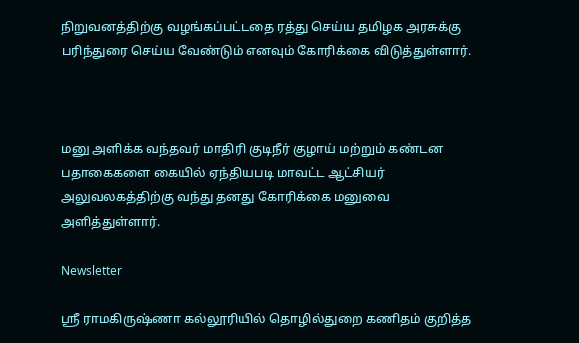நிறுவனத்திற்கு வழங்கப்பட்டதை ரத்து செய்ய தமிழக அரசுக்கு பரிந்துரை செய்ய வேண்டும் எனவும் கோரிக்கை விடுத்துள்ளார்.



மனு அளிக்க வந்தவர் மாதிரி குடிநீர் குழாய் மற்றும் கண்டன பதாகைகளை கையில் ஏந்தியபடி மாவட்ட ஆட்சியர் அலுவலகத்திற்கு வந்து தனது கோரிக்கை மனுவை அளித்துள்ளார்.

Newsletter

ஸ்ரீ ராமகிருஷ்ணா கல்லூரியில் தொழில்துறை கணிதம் குறித்த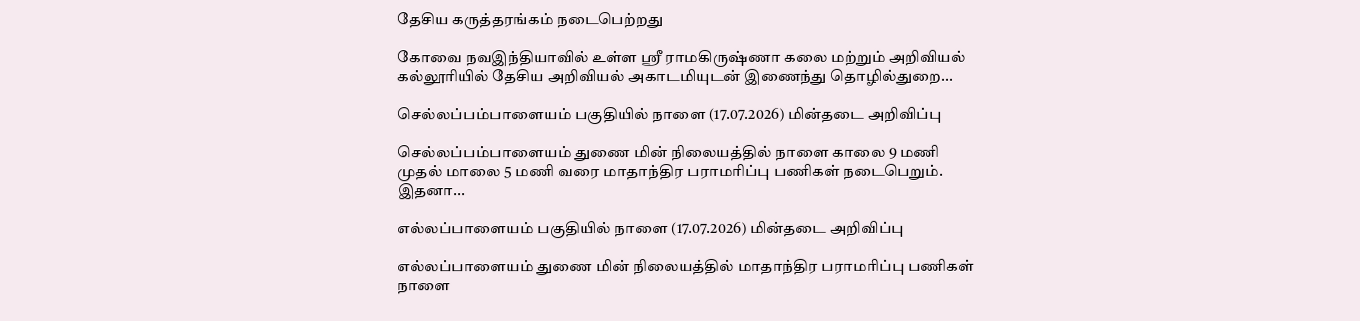தேசிய கருத்தரங்கம் நடைபெற்றது

கோவை நவஇந்தியாவில் உள்ள ஸ்ரீ ராமகிருஷ்ணா கலை மற்றும் அறிவியல் கல்லூரியில் தேசிய அறிவியல் அகாடமியுடன் இணைந்து தொழில்துறை...

செல்லப்பம்பாளையம் பகுதியில் நாளை (17.07.2026) மின்தடை அறிவிப்பு

செல்லப்பம்பாளையம் துணை மின் நிலையத்தில் நாளை காலை 9 மணி முதல் மாலை 5 மணி வரை மாதாந்திர பராமரிப்பு பணிகள் நடைபெறும். இதனா...

எல்லப்பாளையம் பகுதியில் நாளை (17.07.2026) மின்தடை அறிவிப்பு

எல்லப்பாளையம் துணை மின் நிலையத்தில் மாதாந்திர பராமரிப்பு பணிகள் நாளை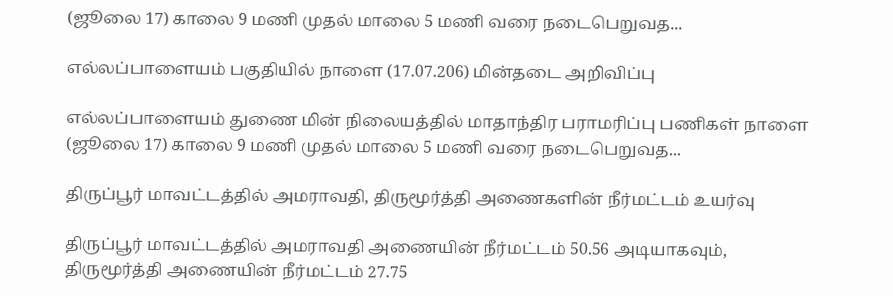(ஜூலை 17) காலை 9 மணி முதல் மாலை 5 மணி வரை நடைபெறுவத...

எல்லப்பாளையம் பகுதியில் நாளை (17.07.206) மின்தடை அறிவிப்பு

எல்லப்பாளையம் துணை மின் நிலையத்தில் மாதாந்திர பராமரிப்பு பணிகள் நாளை (ஜூலை 17) காலை 9 மணி முதல் மாலை 5 மணி வரை நடைபெறுவத...

திருப்பூர் மாவட்டத்தில் அமராவதி, திருமூர்த்தி அணைகளின் நீர்மட்டம் உயர்வு

திருப்பூர் மாவட்டத்தில் அமராவதி அணையின் நீர்மட்டம் 50.56 அடியாகவும், திருமூர்த்தி அணையின் நீர்மட்டம் 27.75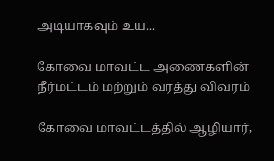அடியாகவும் உய...

கோவை மாவட்ட அணைகளின் நீர்மட்டம் மற்றும் வரத்து விவரம்

கோவை மாவட்டத்தில் ஆழியார்,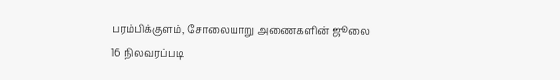பரம்பிக்குளம், சோலையாறு அணைகளின் ஜூலை 16 நிலவரப்படி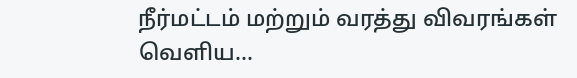நீர்மட்டம் மற்றும் வரத்து விவரங்கள் வெளிய...